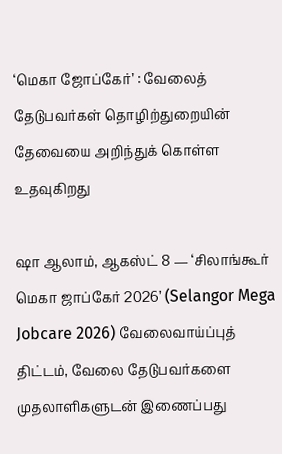‘மெகா ஜோப்கேர்’ : வேலைத் தேடுபவர்கள் தொழிற்துறையின் தேவையை அறிந்துக் கொள்ள உதவுகிறது

ஷா ஆலாம், ஆகஸ்ட் 8 — ‘சிலாங்கூர் மெகா ஜாப்கேர் 2026’ (Selangor Mega Jobcare 2026) வேலைவாய்ப்புத் திட்டம், வேலை தேடுபவர்களை முதலாளிகளுடன் இணைப்பது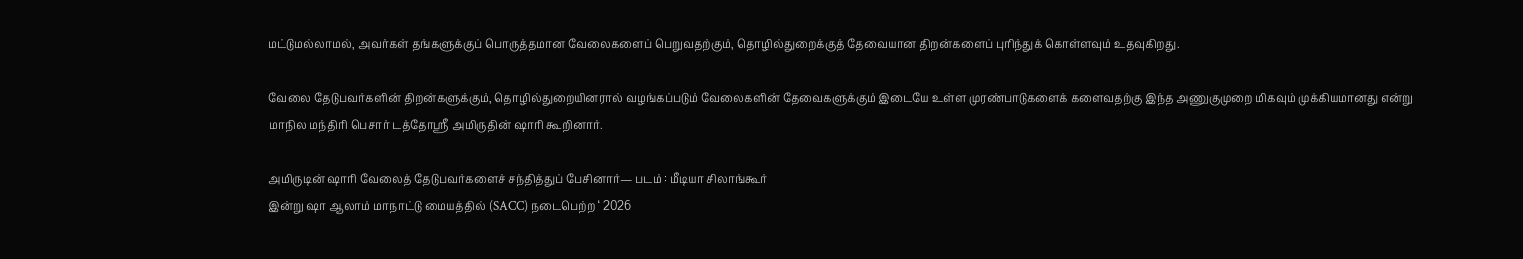மட்டுமல்லாமல், அவர்கள் தங்களுக்குப் பொருத்தமான வேலைகளைப் பெறுவதற்கும், தொழில்துறைக்குத் தேவையான திறன்களைப் புரிந்துக் கொள்ளவும் உதவுகிறது.

வேலை தேடுபவர்களின் திறன்களுக்கும், தொழில்துறையினரால் வழங்கப்படும் வேலைகளின் தேவைகளுக்கும் இடையே உள்ள முரண்பாடுகளைக் களைவதற்கு இந்த அணுகுமுறை மிகவும் முக்கியமானது என்று மாநில மந்திரி பெசார் டத்தோஸ்ரீ அமிருதின் ஷாரி கூறினார்.

அமிருடின் ஷாரி வேலைத் தேடுபவர்களைச் சந்தித்துப் பேசினார்— படம் : மீடியா சிலாங்கூர்
இன்று ஷா ஆலாம் மாநாட்டு மையத்தில் (SACC) நடைபெற்ற ‘ 2026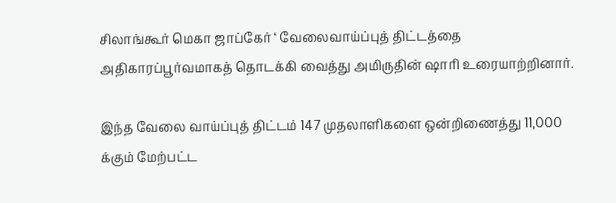சிலாங்கூர் மெகா ஜாப்கேர் ‘ வேலைவாய்ப்புத் திட்டத்தை அதிகாரப்பூர்வமாகத் தொடக்கி வைத்து அமிருதின் ஷாரி உரையாற்றினார்.

இந்த வேலை வாய்ப்புத் திட்டம் 147 முதலாளிகளை ஒன்றிணைத்து 11,000 க்கும் மேற்பட்ட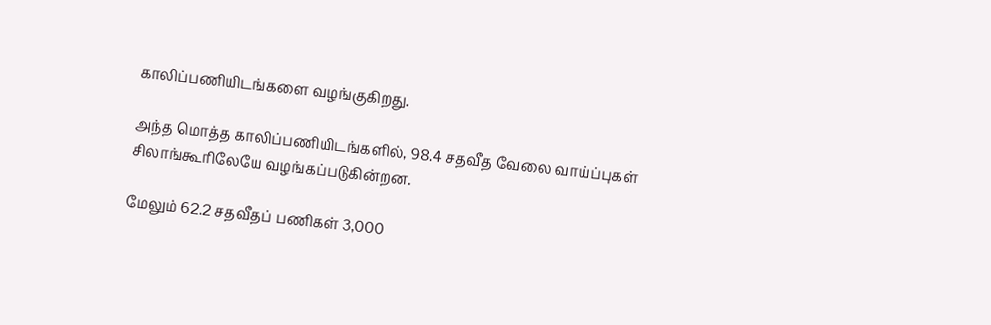காலிப்பணியிடங்களை வழங்குகிறது.

அந்த மொத்த காலிப்பணியிடங்களில், 98.4 சதவீத வேலை வாய்ப்புகள் சிலாங்கூரிலேயே வழங்கப்படுகின்றன.

மேலும் 62.2 சதவீதப் பணிகள் 3,000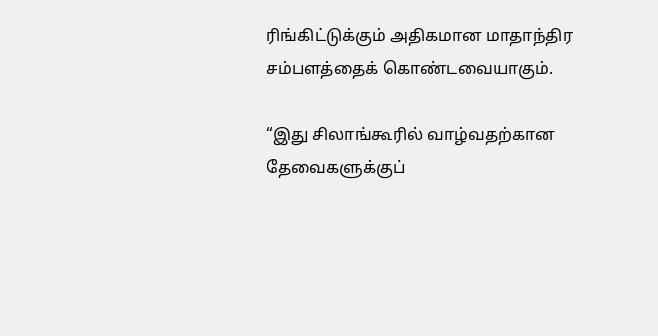ரிங்கிட்டுக்கும் அதிகமான மாதாந்திர சம்பளத்தைக் கொண்டவையாகும்.

“இது சிலாங்கூரில் வாழ்வதற்கான தேவைகளுக்குப்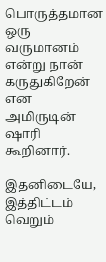பொருத்தமான ஒரு வருமானம் என்று நான் கருதுகிறேன் என அமிருடின் ஷாரி கூறினார்.

இதனிடையே, இத்திட்டம் வெறும்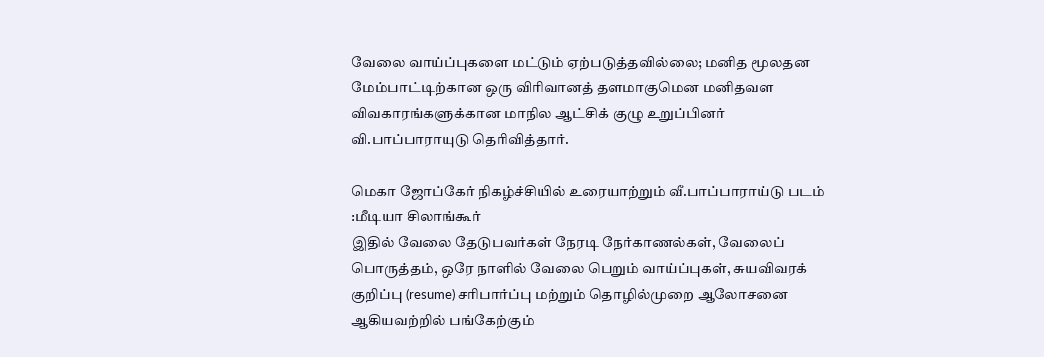வேலை வாய்ப்புகளை மட்டும் ஏற்படுத்தவில்லை; மனித மூலதன மேம்பாட்டிற்கான ஒரு விரிவானத் தளமாகுமென மனிதவள விவகாரங்களுக்கான மாநில ஆட்சிக் குழு உறுப்பினர் வி.பாப்பாராயுடு தெரிவித்தார்.

மெகா ஜோப்கேர் நிகழ்ச்சியில் உரையாற்றும் வீ.பாப்பாராய்டு படம் :மீடியா சிலாங்கூர்
இதில் வேலை தேடுபவர்கள் நேரடி நேர்காணல்கள், வேலைப் பொருத்தம், ஒரே நாளில் வேலை பெறும் வாய்ப்புகள், சுயவிவரக் குறிப்பு (resume) சரிபார்ப்பு மற்றும் தொழில்முறை ஆலோசனை ஆகியவற்றில் பங்கேற்கும்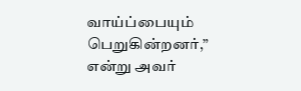வாய்ப்பையும் பெறுகின்றனர்,” என்று அவர்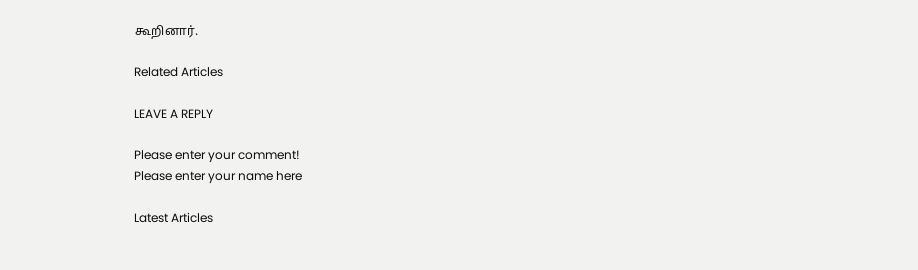கூறினார்.

Related Articles

LEAVE A REPLY

Please enter your comment!
Please enter your name here

Latest Articles